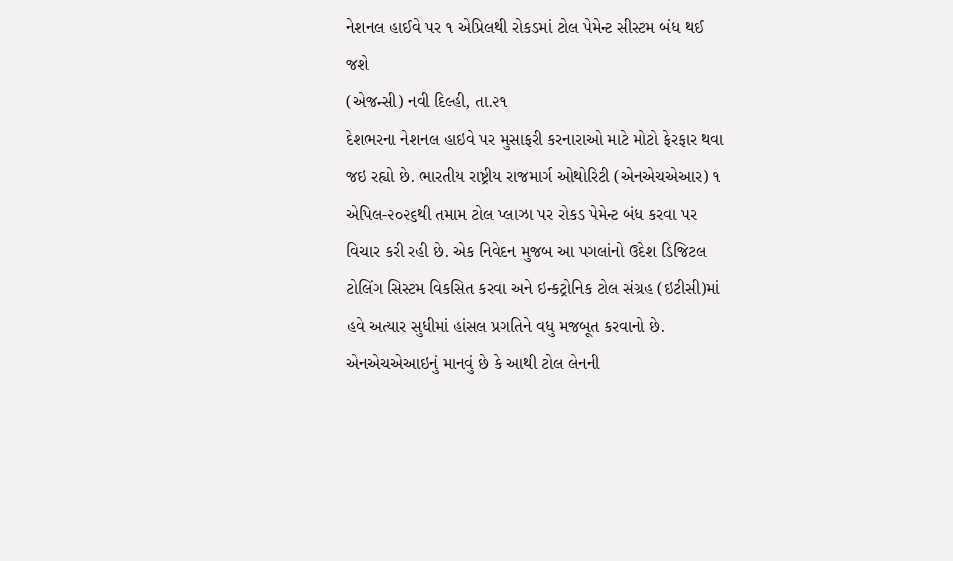નેશનલ હાઈવે પર ૧ એપ્રિલથી રોકડમાં ટોલ પેમેન્ટ સીસ્ટમ બંધ થઈ જશે
(એજન્સી) નવી દિલ્હી, તા.૨૧
દેશભરના નેશનલ હાઇવે પર મુસાફરી કરનારાઓ માટે મોટો ફેરફાર થવા જઇ રહ્યો છે. ભારતીય રાષ્ટ્રીય રાજમાર્ગ ઓથોરિટી (એનએચએઆર) ૧ એપિલ-૨૦૨૬થી તમામ ટોલ પ્લાઝા પર રોકડ પેમેન્ટ બંધ કરવા પર વિચાર કરી રહી છે. એક નિવેદન મુજબ આ પગલાંનો ઉદેશ ડિજિટલ ટોલિંગ સિસ્ટમ વિકસિત કરવા અને ઇન્કટ્રોનિક ટોલ સંગ્રહ (ઇટીસી)માં હવે અત્યાર સુધીમાં હાંસલ પ્રગતિને વધુ મજબૂત કરવાનો છે. એનએચએઆઇનું માનવું છે કે આથી ટોલ લેનની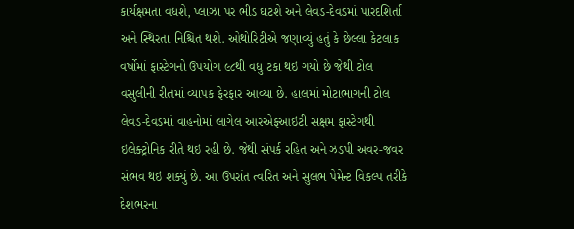કાર્યક્ષમતા વધશે, પ્લાઝા પર ભીડ ઘટશે અને લેવડ-દેવડમાં પારદશિર્તા અને સ્થિરતા નિશ્ચિત થશે. ઓથોરિટીએ જણાવ્યું હતું કે છેલ્લા કેટલાક વર્ષોમાં ફાસ્ટેગનો ઉપયોગ ૯૮થી વધુ ટકા થઇ ગયો છે જેથી ટોલ વસુલીની રીતમાં વ્યાપક ફેરફાર આવ્યા છે. હાલમાં મોટાભાગની ટોલ લેવડ-દેવડમાં વાહનોમાં લાગેલ આરએફઆઇટી સક્ષમ ફાસ્ટેગથી ઇલેક્ટ્રોનિક રીતે થઇ રહી છે. જેથી સંપર્ક રહિત અને ઝડપી અવર-જવર સંભવ થઇ શક્યું છે. આ ઉપરાંત ત્વરિત અને સુલભ પેમેન્ટ વિકલ્પ તરીકે દેશભરના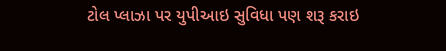ટોલ પ્લાઝા પર યુપીઆઇ સુવિધા પણ શરૂ કરાઇ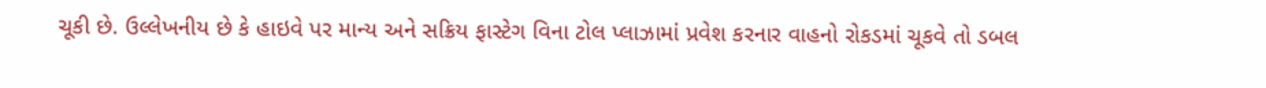ચૂકી છે. ઉલ્લેખનીય છે કે હાઇવે પર માન્ય અને સક્રિય ફાસ્ટેગ વિના ટોલ પ્લાઝામાં પ્રવેશ કરનાર વાહનો રોકડમાં ચૂકવે તો ડબલ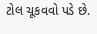ટોલ ચૂકવવો પડે છે.